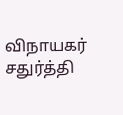விநாயகர் சதுர்த்தி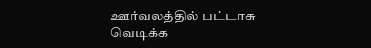ஊர்வலத்தில் பட்டாசு வெடிக்க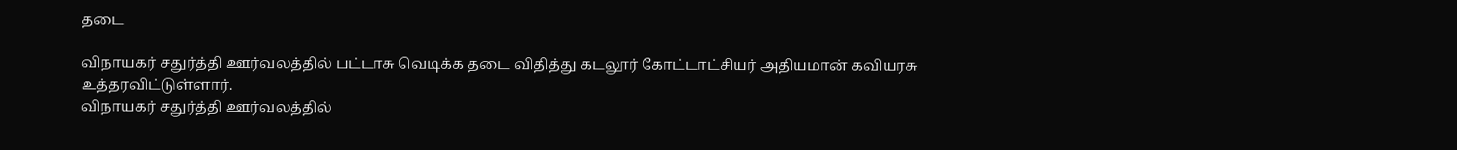தடை

விநாயகர் சதுர்த்தி ஊர்வலத்தில் பட்டாசு வெடிக்க தடை விதித்து கடலூர் கோட்டாட்சியர் அதியமான் கவியரசு உத்தரவிட்டுள்ளார்.
விநாயகர் சதுர்த்தி ஊர்வலத்தில்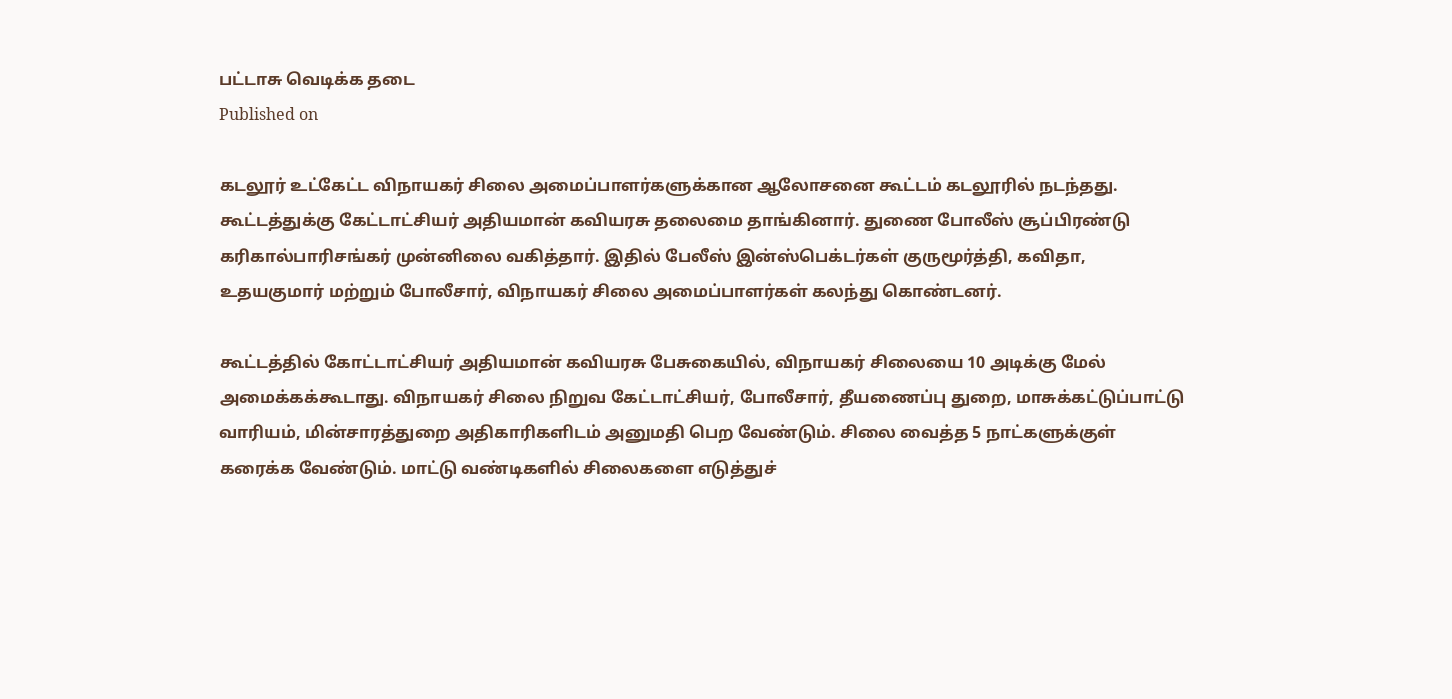பட்டாசு வெடிக்க தடை
Published on

கடலூர் உட்கேட்ட விநாயகர் சிலை அமைப்பாளர்களுக்கான ஆலோசனை கூட்டம் கடலூரில் நடந்தது. கூட்டத்துக்கு கேட்டாட்சியர் அதியமான் கவியரசு தலைமை தாங்கினார். துணை போலீஸ் சூப்பிரண்டு கரிகால்பாரிசங்கர் முன்னிலை வகித்தார். இதில் பேலீஸ் இன்ஸ்பெக்டர்கள் குருமூர்த்தி, கவிதா, உதயகுமார் மற்றும் போலீசார், விநாயகர் சிலை அமைப்பாளர்கள் கலந்து கொண்டனர்.

கூட்டத்தில் கோட்டாட்சியர் அதியமான் கவியரசு பேசுகையில், விநாயகர் சிலையை 10 அடிக்கு மேல் அமைக்கக்கூடாது. விநாயகர் சிலை நிறுவ கேட்டாட்சியர், போலீசார், தீயணைப்பு துறை, மாசுக்கட்டுப்பாட்டு வாரியம், மின்சாரத்துறை அதிகாரிகளிடம் அனுமதி பெற வேண்டும். சிலை வைத்த 5 நாட்களுக்குள் கரைக்க வேண்டும். மாட்டு வண்டிகளில் சிலைகளை எடுத்துச்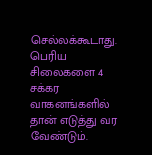செல்லக்கூடாது. பெரிய சிலைகளை 4 சக்கர வாகனங்களில் தான் எடுத்து வர வேண்டும்.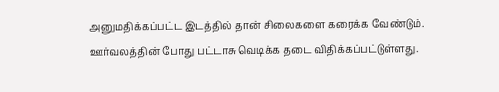அனுமதிக்கப்பட்ட இடத்தில் தான் சிலைகளை கரைக்க வேண்டும். ஊர்வலத்தின் போது பட்டாசு வெடிக்க தடை விதிக்கப்பட்டுள்ளது.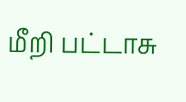மீறி பட்டாசு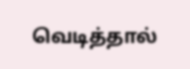வெடித்தால்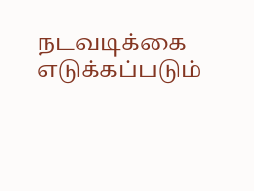நடவடிக்கை எடுக்கப்படும்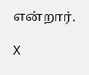என்றார்.

X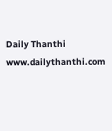Daily Thanthi
www.dailythanthi.com